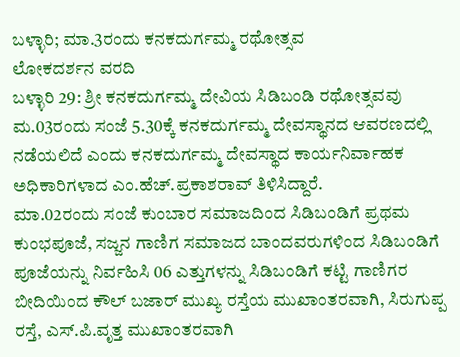ಬಳ್ಳಾರಿ; ಮಾ.3ರಂದು ಕನಕದುರ್ಗಮ್ಮ ರಥೋತ್ಸವ
ಲೋಕದರ್ಶನ ವರದಿ
ಬಳ್ಳಾರಿ 29: ಶ್ರೀ ಕನಕದುರ್ಗಮ್ಮ ದೇವಿಯ ಸಿಡಿಬಂಡಿ ರಥೋತ್ಸವವು ಮ.03ರಂದು ಸಂಜೆ 5.30ಕ್ಕೆ ಕನಕದುರ್ಗಮ್ಮ ದೇವಸ್ಥಾನದ ಆವರಣದಲ್ಲಿ ನಡೆಯಲಿದೆ ಎಂದು ಕನಕದುರ್ಗಮ್ಮ ದೇವಸ್ಥಾದ ಕಾರ್ಯನಿರ್ವಾಹಕ ಅಧಿಕಾರಿಗಳಾದ ಎಂ.ಹೆಚ್.ಪ್ರಕಾಶರಾವ್ ತಿಳಿಸಿದ್ದಾರೆ.
ಮಾ.02ರಂದು ಸಂಜೆ ಕುಂಬಾರ ಸಮಾಜದಿಂದ ಸಿಡಿಬಂಡಿಗೆ ಪ್ರಥಮ ಕುಂಭಪೂಜೆ, ಸಜ್ಜನ ಗಾಣಿಗ ಸಮಾಜದ ಬಾಂದವರುಗಳಿಂದ ಸಿಡಿಬಂಡಿಗೆ ಪೂಜೆಯನ್ನು ನಿರ್ವಹಿಸಿ 06 ಎತ್ತುಗಳನ್ನು ಸಿಡಿಬಂಡಿಗೆ ಕಟ್ಟಿ ಗಾಣಿಗರ ಬೀದಿಯಿಂದ ಕೌಲ್ ಬಜಾರ್ ಮುಖ್ಯ ರಸ್ತೆಯ ಮುಖಾಂತರವಾಗಿ, ಸಿರುಗುಪ್ಪ ರಸ್ತೆ, ಎಸ್.ಪಿ.ವೃತ್ತ ಮುಖಾಂತರವಾಗಿ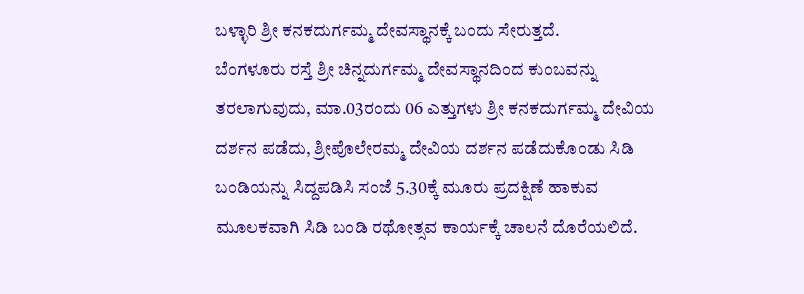ಬಳ್ಳಾರಿ ಶ್ರೀ ಕನಕದುರ್ಗಮ್ಮ ದೇವಸ್ಥಾನಕ್ಕೆ ಬಂದು ಸೇರುತ್ತದೆ.
ಬೆಂಗಳೂರು ರಸ್ತೆ ಶ್ರೀ ಚಿನ್ನದುರ್ಗಮ್ಮ ದೇವಸ್ಥಾನದಿಂದ ಕುಂಬವನ್ನು ತರಲಾಗುವುದು, ಮಾ.03ರಂದು 06 ಎತ್ತುಗಳು ಶ್ರೀ ಕನಕದುರ್ಗಮ್ಮ ದೇವಿಯ ದರ್ಶನ ಪಡೆದು, ಶ್ರೀಪೊಲೇರಮ್ಮ ದೇವಿಯ ದರ್ಶನ ಪಡೆದುಕೊಂಡು ಸಿಡಿ ಬಂಡಿಯನ್ನು ಸಿದ್ದಪಡಿಸಿ ಸಂಜೆ 5.30ಕ್ಕೆ ಮೂರು ಪ್ರದಕ್ಷಿಣೆ ಹಾಕುವ ಮೂಲಕವಾಗಿ ಸಿಡಿ ಬಂಡಿ ರಥೋತ್ಸವ ಕಾರ್ಯಕ್ಕೆ ಚಾಲನೆ ದೊರೆಯಲಿದೆ.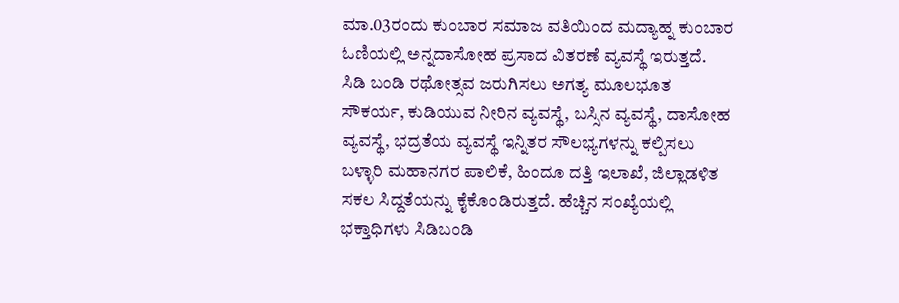ಮಾ.03ರಂದು ಕುಂಬಾರ ಸಮಾಜ ವತಿಯಿಂದ ಮದ್ಯಾಹ್ನ ಕುಂಬಾರ ಓಣಿಯಲ್ಲಿ ಅನ್ನದಾಸೋಹ ಪ್ರಸಾದ ವಿತರಣೆ ವ್ಯವಸ್ಥೆ ಇರುತ್ತದೆ.
ಸಿಡಿ ಬಂಡಿ ರಥೋತ್ಸವ ಜರುಗಿಸಲು ಅಗತ್ಯ ಮೂಲಭೂತ ಸೌಕರ್ಯ, ಕುಡಿಯುವ ನೀರಿನ ವ್ಯವಸ್ಥೆ, ಬಸ್ಸಿನ ವ್ಯವಸ್ಥೆ, ದಾಸೋಹ ವ್ಯವಸ್ಥೆ, ಭದ್ರತೆಯ ವ್ಯವಸ್ಥೆ ಇನ್ನಿತರ ಸೌಲಭ್ಯಗಳನ್ನು ಕಲ್ಪಿಸಲು ಬಳ್ಳಾರಿ ಮಹಾನಗರ ಪಾಲಿಕೆ, ಹಿಂದೂ ದತ್ತಿ ಇಲಾಖೆ, ಜಿಲ್ಲಾಡಳಿತ ಸಕಲ ಸಿದ್ದತೆಯನ್ನು ಕೈಕೊಂಡಿರುತ್ತದೆ. ಹೆಚ್ಚಿನ ಸಂಖ್ಯೆಯಲ್ಲಿ ಭಕ್ತಾಧಿಗಳು ಸಿಡಿಬಂಡಿ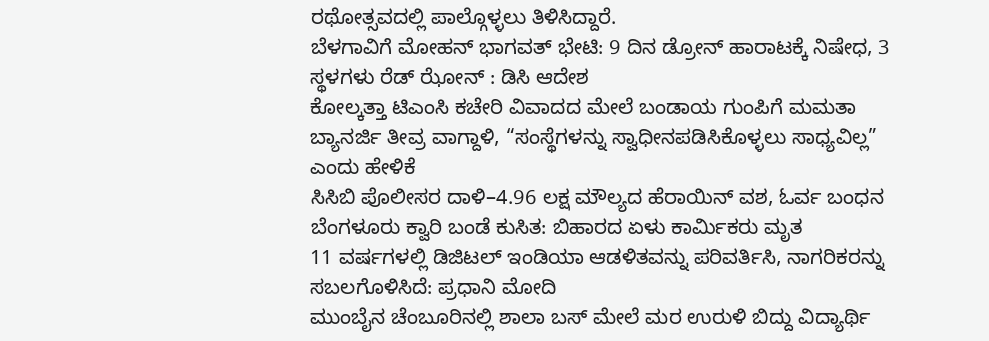ರಥೋತ್ಸವದಲ್ಲಿ ಪಾಲ್ಗೊಳ್ಳಲು ತಿಳಿಸಿದ್ದಾರೆ.
ಬೆಳಗಾವಿಗೆ ಮೋಹನ್ ಭಾಗವತ್ ಭೇಟಿ: 9 ದಿನ ಡ್ರೋನ್ ಹಾರಾಟಕ್ಕೆ ನಿಷೇಧ, 3 ಸ್ಥಳಗಳು ರೆಡ್ ಝೋನ್ : ಡಿಸಿ ಆದೇಶ
ಕೋಲ್ಕತ್ತಾ ಟಿಎಂಸಿ ಕಚೇರಿ ವಿವಾದದ ಮೇಲೆ ಬಂಡಾಯ ಗುಂಪಿಗೆ ಮಮತಾ ಬ್ಯಾನರ್ಜಿ ತೀವ್ರ ವಾಗ್ದಾಳಿ, “ಸಂಸ್ಥೆಗಳನ್ನು ಸ್ವಾಧೀನಪಡಿಸಿಕೊಳ್ಳಲು ಸಾಧ್ಯವಿಲ್ಲ” ಎಂದು ಹೇಳಿಕೆ
ಸಿಸಿಬಿ ಪೊಲೀಸರ ದಾಳಿ–4.96 ಲಕ್ಷ ಮೌಲ್ಯದ ಹೆರಾಯಿನ್ ವಶ, ಓರ್ವ ಬಂಧನ
ಬೆಂಗಳೂರು ಕ್ವಾರಿ ಬಂಡೆ ಕುಸಿತ: ಬಿಹಾರದ ಏಳು ಕಾರ್ಮಿಕರು ಮೃತ
11 ವರ್ಷಗಳಲ್ಲಿ ಡಿಜಿಟಲ್ ಇಂಡಿಯಾ ಆಡಳಿತವನ್ನು ಪರಿವರ್ತಿಸಿ, ನಾಗರಿಕರನ್ನು ಸಬಲಗೊಳಿಸಿದೆ: ಪ್ರಧಾನಿ ಮೋದಿ
ಮುಂಬೈನ ಚೆಂಬೂರಿನಲ್ಲಿ ಶಾಲಾ ಬಸ್ ಮೇಲೆ ಮರ ಉರುಳಿ ಬಿದ್ದು ವಿದ್ಯಾರ್ಥಿ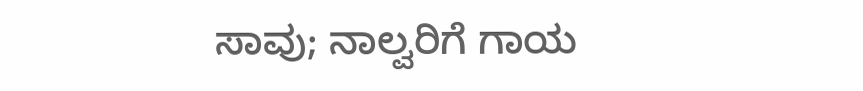ಸಾವು; ನಾಲ್ವರಿಗೆ ಗಾಯ